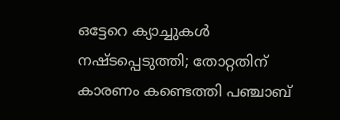ഒട്ടേറെ ക്യാച്ചുകള്‍ നഷ്ടപ്പെടുത്തി; തോറ്റതിന് കാരണം കണ്ടെത്തി പഞ്ചാബ്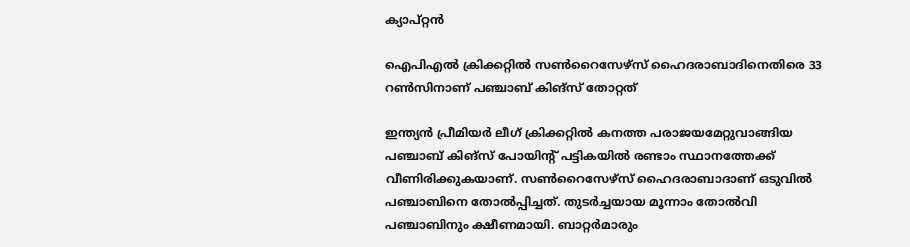ക്യാപ്റ്റന്‍

ഐപിഎല്‍ ക്രിക്കറ്റില്‍ സണ്‍റൈസേഴ്‌സ് ഹൈദരാബാദിനെതിരെ 33 റണ്‍സിനാണ് പഞ്ചാബ് കിങ്‌സ് തോറ്റത്

ഇന്ത്യന്‍ പ്രീമിയര്‍ ലീഗ് ക്രിക്കറ്റില്‍ കനത്ത പരാജയമേറ്റുവാങ്ങിയ പഞ്ചാബ് കിങ്‌സ് പോയിന്റ് പട്ടികയില്‍ രണ്ടാം സ്ഥാനത്തേക്ക് വീണിരിക്കുകയാണ്. സണ്‍റൈസേഴ്‌സ് ഹൈദരാബാദാണ് ഒടുവില്‍ പഞ്ചാബിനെ തോല്‍പ്പിച്ചത്. തുടര്‍ച്ചയായ മൂന്നാം തോല്‍വി പഞ്ചാബിനും ക്ഷീണമായി. ബാറ്റര്‍മാരും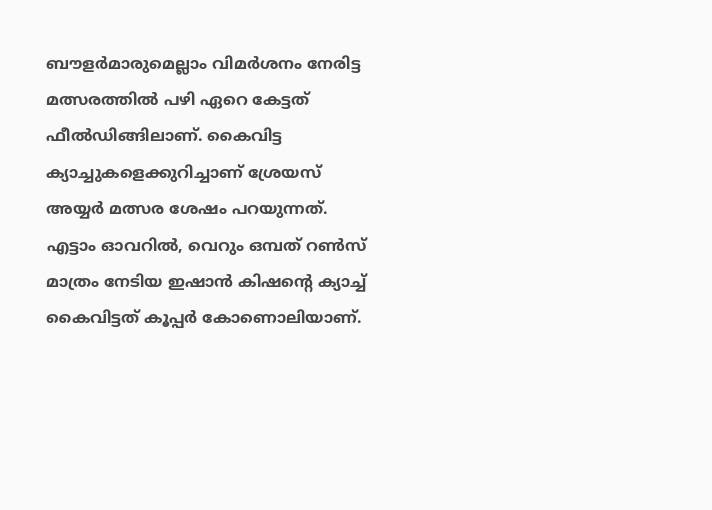ബൗളര്‍മാരുമെല്ലാം വിമര്‍ശനം നേരിട്ട മത്സരത്തില്‍ പഴി ഏറെ കേട്ടത് ഫീല്‍ഡിങ്ങിലാണ്. കൈവിട്ട ക്യാച്ചുകളെക്കുറിച്ചാണ് ശ്രേയസ് അയ്യര്‍ മത്സര ശേഷം പറയുന്നത്. എട്ടാം ഓവറില്‍, വെറും ഒമ്പത് റണ്‍സ് മാത്രം നേടിയ ഇഷാന്‍ കിഷന്റെ ക്യാച്ച് കൈവിട്ടത് കൂപ്പര്‍ കോണൊലിയാണ്.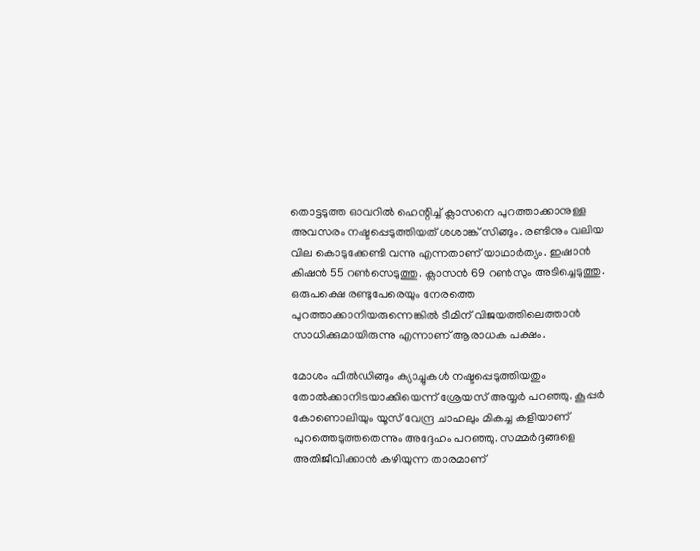തൊട്ടടുത്ത ഓവറില്‍ ഹെന്റിച്ച് ക്ലാസനെ പുറത്താക്കാനുള്ള അവസരം നഷ്ടപ്പെടുത്തിയത് ശശാങ്ക് സിങ്ങും. രണ്ടിനും വലിയ വില കൊടുക്കേണ്ടി വന്നു എന്നതാണ് യാഥാര്‍ത്യം. ഇഷാന്‍ കിഷന്‍ 55 റണ്‍സെടുത്തു. ക്ലാസന്‍ 69 റണ്‍സും അടിച്ചെടുത്തു. ഒരുപക്ഷെ രണ്ടുപേരെയും നേരത്തെ പുറത്താക്കാനിയരുന്നെങ്കില്‍ ടീമിന് വിജയത്തിലെത്താന്‍ സാധിക്കുമായിരുന്നു എന്നാണ് ആരാധക പക്ഷം.

മോശം ഫീല്‍ഡിങ്ങും ക്യാച്ചുകള്‍ നഷ്ടപ്പെടുത്തിയതും തോല്‍ക്കാനിടയാക്കിയെന്ന് ശ്രേയസ് അയ്യര്‍ പറഞ്ഞു. കൂപ്പര്‍ കോണൊലിയും യൂസ് വേന്ദ്ര ചാഹലും മികച്ച കളിയാണ് പുറത്തെടുത്തതെന്നും അദ്ദേഹം പറഞ്ഞു. സമ്മര്‍ദ്ദങ്ങളെ അതിജീവിക്കാന്‍ കഴിയുന്ന താരമാണ്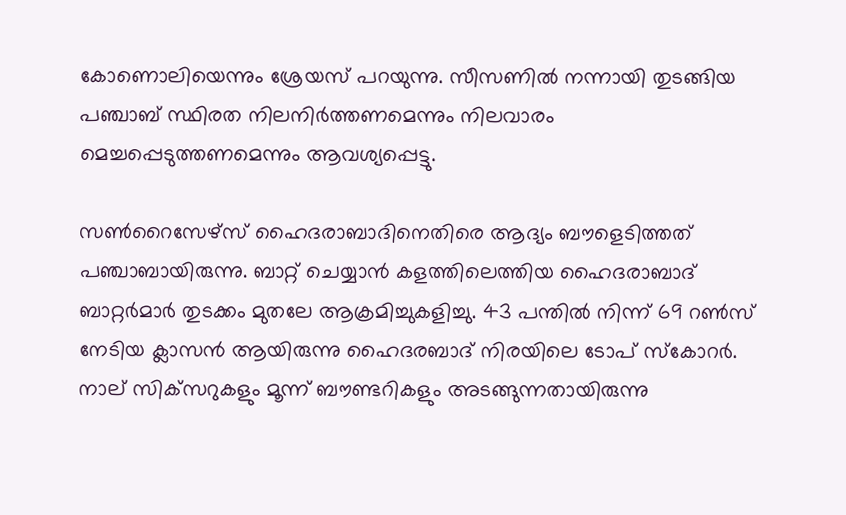കോണൊലിയെന്നും ശ്രേയസ് പറയുന്നു. സീസണില്‍ നന്നായി തുടങ്ങിയ പഞ്ചാബ് സ്ഥിരത നിലനിര്‍ത്തണമെന്നും നിലവാരം മെച്ചപ്പെടുത്തണമെന്നും ആവശ്യപ്പെട്ടു.

സണ്‍റൈസേഴ്‌സ് ഹൈദരാബാദിനെതിരെ ആദ്യം ബൗളെടിത്തത് പഞ്ചാബായിരുന്നു. ബാറ്റ് ചെയ്യാന്‍ കളത്തിലെത്തിയ ഹൈദരാബാദ് ബാറ്റര്‍മാര്‍ തുടക്കം മുതലേ ആക്രമിച്ചുകളിച്ചു. 43 പന്തില്‍ നിന്ന് 69 റണ്‍സ് നേടിയ ക്ലാസന്‍ ആയിരുന്നു ഹൈദരബാദ് നിരയിലെ ടോപ് സ്‌കോറര്‍. നാല് സിക്‌സറുകളും മൂന്ന് ബൗണ്ടറികളും അടങ്ങുന്നതായിരുന്നു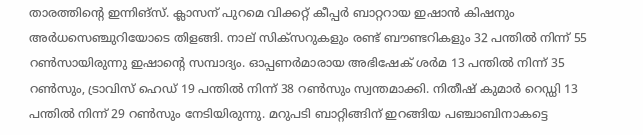താരത്തിന്റെ ഇന്നിങ്‌സ്. ക്ലാസന് പുറമെ വിക്കറ്റ് കീപ്പര്‍ ബാറ്ററായ ഇഷാന്‍ കിഷനും അര്‍ധസെഞ്ചുറിയോടെ തിളങ്ങി. നാല് സിക്‌സറുകളും രണ്ട് ബൗണ്ടറികളും 32 പന്തില്‍ നിന്ന് 55 റണ്‍സായിരുന്നു ഇഷാന്റെ സമ്പാദ്യം. ഓപ്പണര്‍മാരായ അഭിഷേക് ശര്‍മ 13 പന്തില്‍ നിന്ന് 35 റണ്‍സും, ട്രാവിസ് ഹെഡ് 19 പന്തില്‍ നിന്ന് 38 റണ്‍സും സ്വന്തമാക്കി. നിതീഷ് കുമാര്‍ റെഡ്ഡി 13 പന്തില്‍ നിന്ന് 29 റണ്‍സും നേടിയിരുന്നു. മറുപടി ബാറ്റിങ്ങിന് ഇറങ്ങിയ പഞ്ചാബിനാകട്ടെ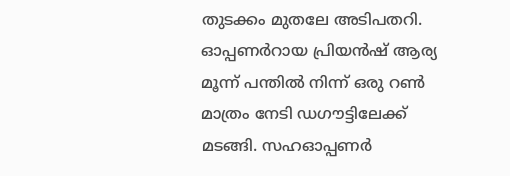തുടക്കം മുതലേ അടിപതറി. ഓപ്പണര്‍റായ പ്രിയന്‍ഷ് ആര്യ മൂന്ന് പന്തില്‍ നിന്ന് ഒരു റണ്‍ മാത്രം നേടി ഡഗൗട്ടിലേക്ക് മടങ്ങി. സഹഓപ്പണര്‍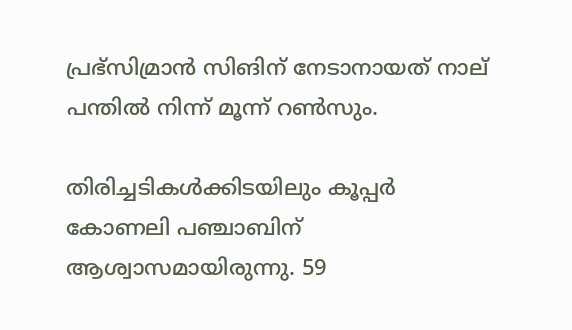പ്രഭ്‌സിമ്രാന്‍ സിങിന് നേടാനായത് നാല് പന്തില്‍ നിന്ന് മൂന്ന് റണ്‍സും.

തിരിച്ചടികള്‍ക്കിടയിലും കൂപ്പര്‍ കോണലി പഞ്ചാബിന് ആശ്വാസമായിരുന്നു. 59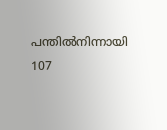പന്തില്‍നിന്നായി 107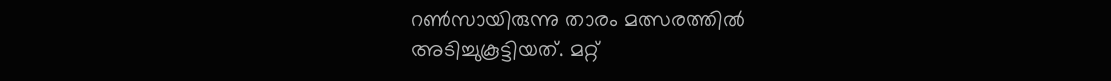റണ്‍സായിരുന്നു താരം മത്സരത്തില്‍ അടിച്ചുകൂട്ടിയത്. മറ്റ്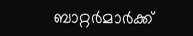ബാറ്റര്‍മാര്‍ക്ക്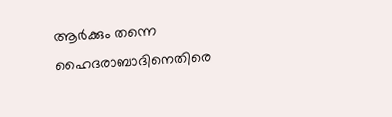ആര്‍ക്കും തന്നെ ഹൈദരാബാദിനെതിരെ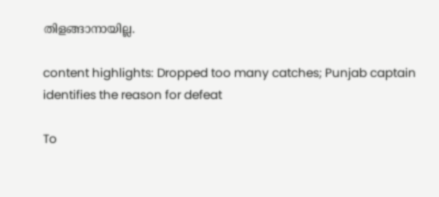തിളങ്ങാനായില്ല.

content highlights: Dropped too many catches; Punjab captain identifies the reason for defeat

To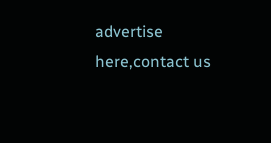advertise here,contact us